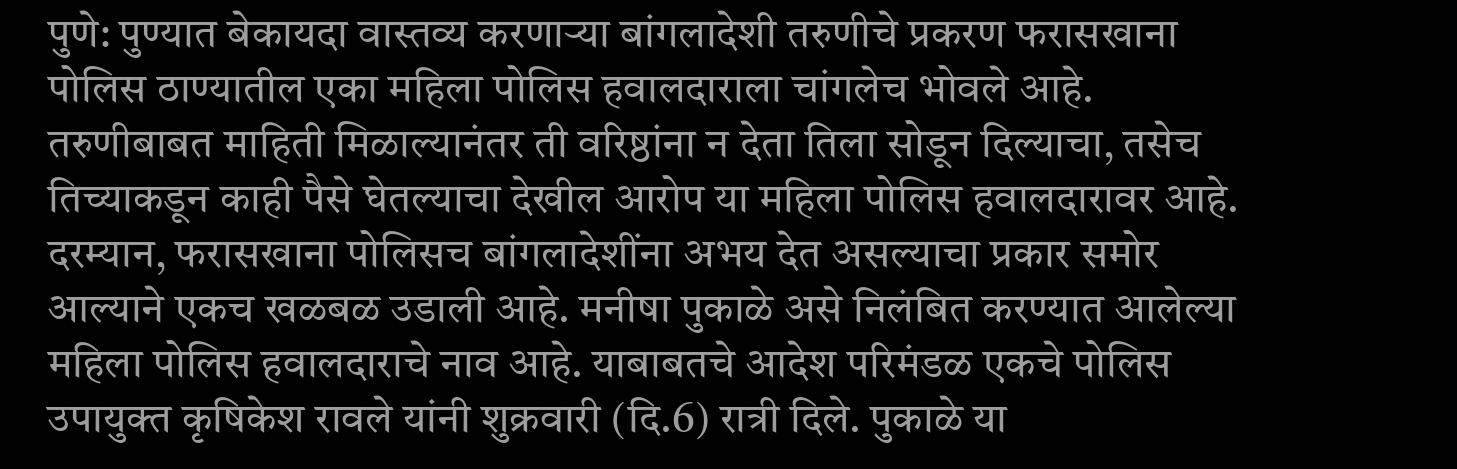पुणे: पुण्यात बेकायदा वास्तव्य करणाऱ्या बांगलादेशी तरुणीचे प्रकरण फरासखाना पोलिस ठाण्यातील एका महिला पोलिस हवालदाराला चांगलेच भोवले आहे. तरुणीबाबत माहिती मिळाल्यानंतर ती वरिष्ठांना न देता तिला सोडून दिल्याचा, तसेच तिच्याकडून काही पैसे घेतल्याचा देखील आरोप या महिला पोलिस हवालदारावर आहे.
दरम्यान, फरासखाना पोलिसच बांगलादेशींना अभय देत असल्याचा प्रकार समोर आल्याने एकच खळबळ उडाली आहे. मनीषा पुकाळे असे निलंबित करण्यात आलेल्या महिला पोलिस हवालदाराचे नाव आहे. याबाबतचे आदेश परिमंडळ एकचे पोलिस उपायुक्त कृषिकेश रावले यांनी शुक्रवारी (दि.6) रात्री दिले. पुकाळे या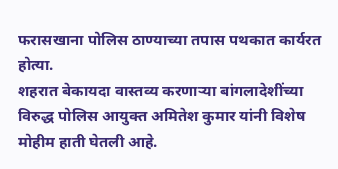फरासखाना पोलिस ठाण्याच्या तपास पथकात कार्यरत होत्या.
शहरात बेकायदा वास्तव्य करणाऱ्या बांगलादेशींच्या विरुद्ध पोलिस आयुक्त अमितेश कुमार यांनी विशेष मोहीम हाती घेतली आहे.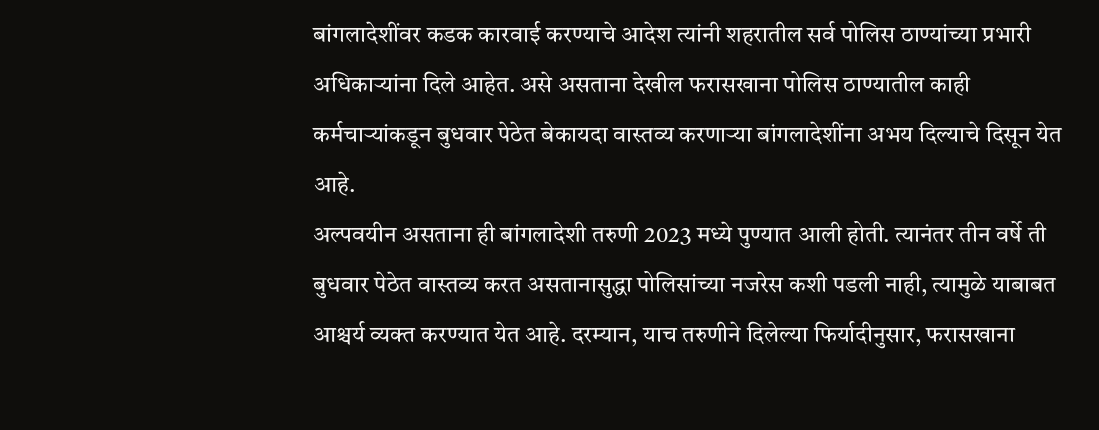बांगलादेशींवर कडक कारवाई करण्याचे आदेश त्यांनी शहरातील सर्व पोलिस ठाण्यांच्या प्रभारी अधिकाऱ्यांना दिले आहेत. असे असताना देखील फरासखाना पोलिस ठाण्यातील काही कर्मचाऱ्यांकडून बुधवार पेठेत बेकायदा वास्तव्य करणाऱ्या बांगलादेशींना अभय दिल्याचे दिसून येत आहे.
अल्पवयीन असताना ही बांगलादेशी तरुणी 2023 मध्ये पुण्यात आली होती. त्यानंतर तीन वर्षे ती बुधवार पेठेत वास्तव्य करत असतानासुद्धा पोलिसांच्या नजरेस कशी पडली नाही, त्यामुळे याबाबत आश्चर्य व्यक्त करण्यात येत आहे. दरम्यान, याच तरुणीने दिलेल्या फिर्यादीनुसार, फरासखाना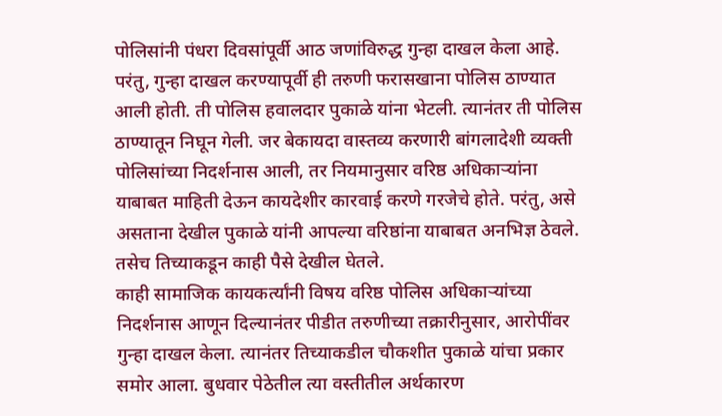पोलिसांनी पंधरा दिवसांपूर्वी आठ जणांविरुद्ध गुन्हा दाखल केला आहे. परंतु, गुन्हा दाखल करण्यापूर्वी ही तरुणी फरासखाना पोलिस ठाण्यात आली होती. ती पोलिस हवालदार पुकाळे यांना भेटली. त्यानंतर ती पोलिस ठाण्यातून निघून गेली. जर बेकायदा वास्तव्य करणारी बांगलादेशी व्यक्ती पोलिसांच्या निदर्शनास आली, तर नियमानुसार वरिष्ठ अधिकाऱ्यांना याबाबत माहिती देऊन कायदेशीर कारवाई करणे गरजेचे होते. परंतु, असे असताना देखील पुकाळे यांनी आपल्या वरिष्ठांना याबाबत अनभिज्ञ ठेवले. तसेच तिच्याकडून काही पैसे देखील घेतले.
काही सामाजिक कायकर्त्यांनी विषय वरिष्ठ पोलिस अधिकाऱ्यांच्या निदर्शनास आणून दिल्यानंतर पीडीत तरुणीच्या तक्रारीनुसार, आरोपींवर गुन्हा दाखल केला. त्यानंतर तिच्याकडील चौकशीत पुकाळे यांचा प्रकार समोर आला. बुधवार पेठेतील त्या वस्तीतील अर्थकारण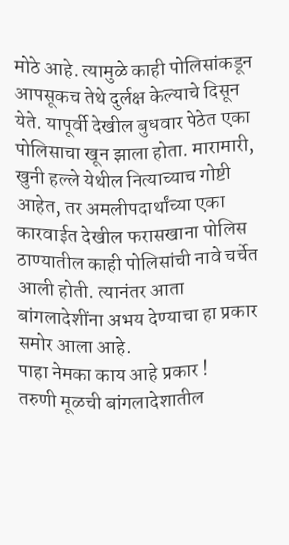मोठे आहे. त्यामुळे काही पोलिसांकडून आपसूकच तेथे दुर्लक्ष केल्याचे दिसून येते. यापूर्वी देखील बुधवार पेठेत एका पोलिसाचा खून झाला होता. मारामारी, खुनी हल्ले येथील नित्याच्याच गोष्टी आहेत, तर अमलीपदार्थांच्या एका कारवाईत देखील फरासखाना पोलिस ठाण्यातील काही पोलिसांची नावे चर्चेत आली होती. त्यानंतर आता बांगलादेशींना अभय देण्याचा हा प्रकार समोर आला आहे.
पाहा नेमका काय आहे प्रकार !
तरुणी मूळची बांगलादेशातील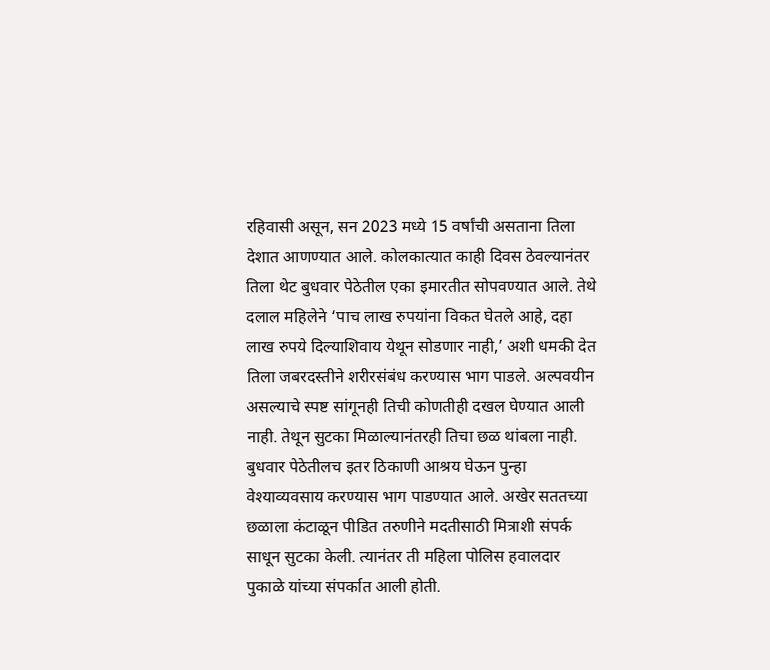रहिवासी असून, सन 2023 मध्ये 15 वर्षांची असताना तिला देशात आणण्यात आले. कोलकात्यात काही दिवस ठेवल्यानंतर तिला थेट बुधवार पेठेतील एका इमारतीत सोपवण्यात आले. तेथे दलाल महिलेने ‘पाच लाख रुपयांना विकत घेतले आहे, दहा लाख रुपये दिल्याशिवाय येथून सोडणार नाही,’ अशी धमकी देत तिला जबरदस्तीने शरीरसंबंध करण्यास भाग पाडले. अल्पवयीन असल्याचे स्पष्ट सांगूनही तिची कोणतीही दखल घेण्यात आली नाही. तेथून सुटका मिळाल्यानंतरही तिचा छळ थांबला नाही. बुधवार पेठेतीलच इतर ठिकाणी आश्रय घेऊन पुन्हा वेश्याव्यवसाय करण्यास भाग पाडण्यात आले. अखेर सततच्या छळाला कंटाळून पीडित तरुणीने मदतीसाठी मित्राशी संपर्क साधून सुटका केली. त्यानंतर ती महिला पोलिस हवालदार पुकाळे यांच्या संपर्कात आली होती.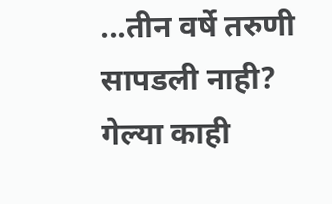...तीन वर्षे तरुणी सापडली नाही?
गेल्या काही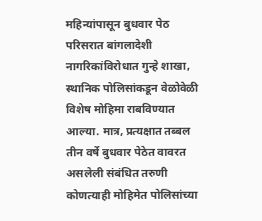महिन्यांपासून बुधवार पेठ परिसरात बांगलादेशी नागरिकांविरोधात गुन्हे शाखा, स्थानिक पोलिसांकडून वेळोवेळी विशेष मोहिमा राबविण्यात आल्या. मात्र, प्रत्यक्षात तब्बल तीन वर्षे बुधवार पेठेत वावरत असलेली संबंधित तरुणी कोणत्याही मोहिमेत पोलिसांच्या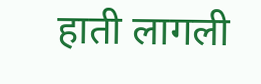हाती लागली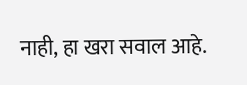नाही, हा खरा सवाल आहे.